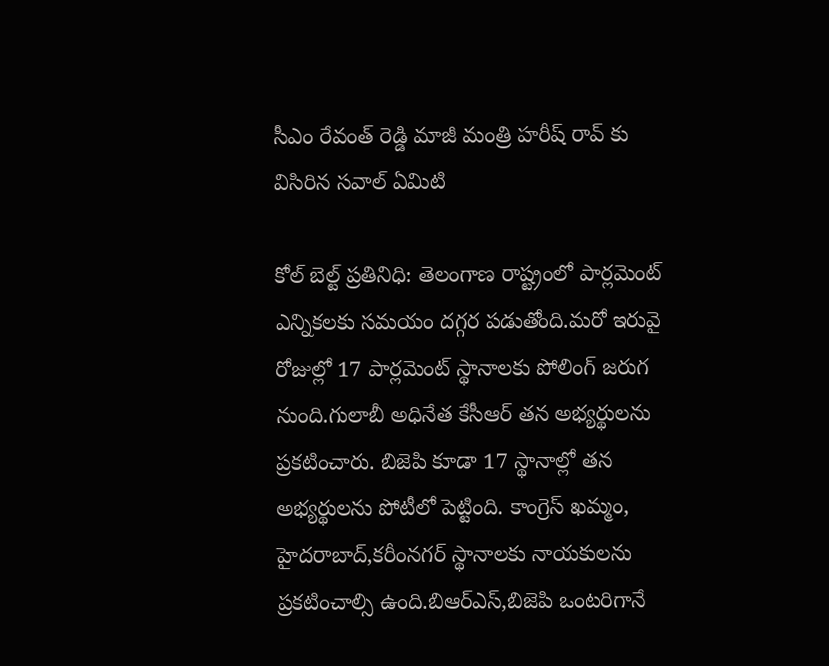సీఎం రేవంత్ రెడ్డి మాజీ మంత్రి హరీష్ రావ్ కు విసిరిన సవాల్ ఏమిటి

కోల్ బెల్ట్ ప్రతినిధి: తెలంగాణ రాష్ట్రంలో పార్లమెంట్ ఎన్నికలకు సమయం దగ్గర పడుతోంది.మరో ఇరువై రోజుల్లో 17 పార్లమెంట్ స్థానాలకు పోలింగ్ జరుగ నుంది.గులాబీ అధినేత కేసీఆర్ తన అభ్యర్థులను ప్రకటించారు. బిజెపి కూడా 17 స్థానాల్లో తన అభ్యర్థులను పోటీలో పెట్టింది. కాంగ్రెస్ ఖమ్మం, హైదరాబాద్,కరీంనగర్ స్థానాలకు నాయకులను ప్రకటించాల్సి ఉంది.బిఆర్ఎస్,బిజెపి ఒంటరిగానే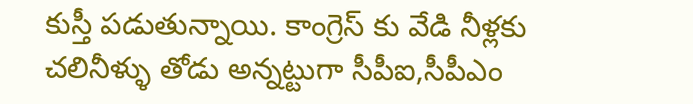కుస్తీ పడుతున్నాయి. కాంగ్రెస్ కు వేడి నీళ్లకు చలినీళ్ళు తోడు అన్నట్టుగా సీపీఐ,సీపీఎం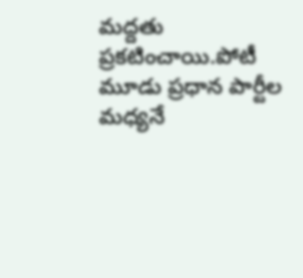మద్దతు ప్రకటించాయి.పోటీ మూడు ప్రధాన పార్టీల మధ్యనే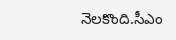నెలకొంది.సీఎం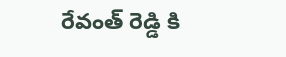రేవంత్ రెడ్డి కి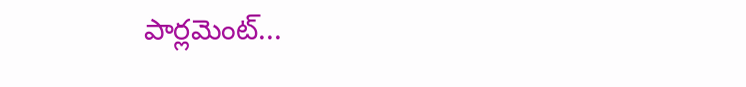పార్లమెంట్...